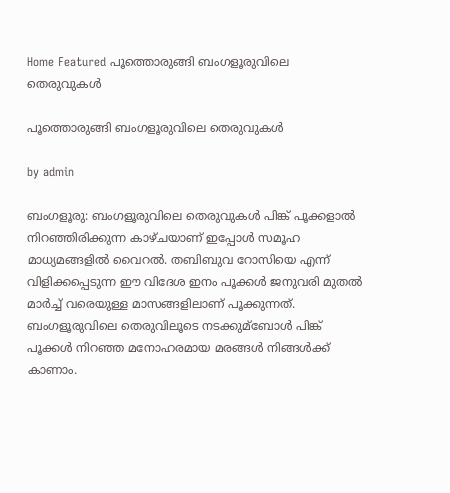Home Featured പൂത്തൊരുങ്ങി ബംഗളൂരുവിലെ തെരുവുകള്‍

പൂത്തൊരുങ്ങി ബംഗളൂരുവിലെ തെരുവുകള്‍

by admin

ബംഗളൂരു: ബംഗളൂരുവിലെ തെരുവുകള്‍ പിങ്ക് പൂക്കളാല്‍ നിറഞ്ഞിരിക്കുന്ന കാഴ്ചയാണ് ഇപ്പോള്‍ സമൂഹ മാധ്യമങ്ങളില്‍ വൈറല്‍. തബിബുവ റോസിയെ എന്ന് വിളിക്കപ്പെടുന്ന ഈ വിദേശ ഇനം പൂക്കള്‍ ജനുവരി മുതല്‍ മാര്‍ച്ച്‌ വരെയുള്ള മാസങ്ങളിലാണ് പൂക്കുന്നത്. ബംഗളൂരുവിലെ തെരുവിലൂടെ നടക്കുമ്ബോള്‍ പിങ്ക് പൂക്കള്‍ നിറഞ്ഞ മനോഹരമായ മരങ്ങള്‍ നിങ്ങള്‍ക്ക് കാണാം.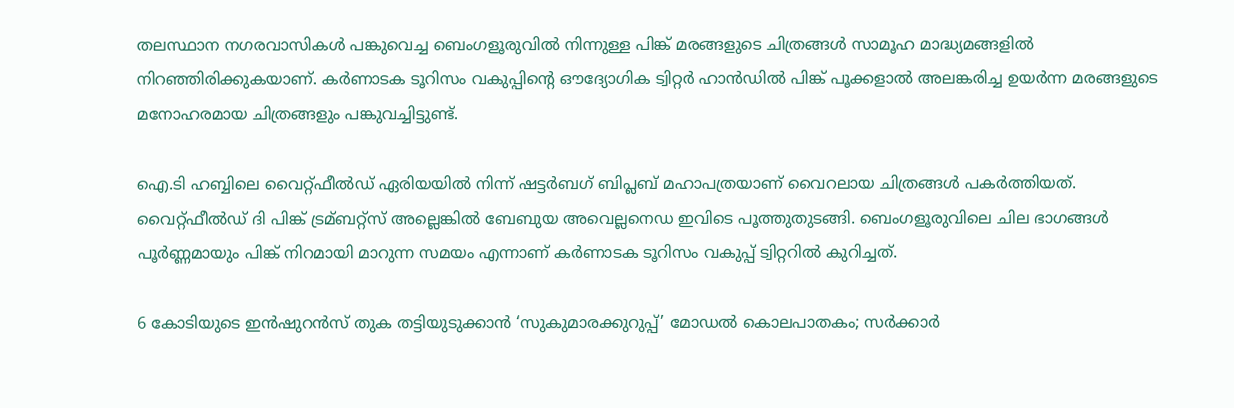തലസ്ഥാന നഗരവാസികള്‍ പങ്കുവെച്ച ബെംഗളൂരുവില്‍ നിന്നുള്ള പിങ്ക് മരങ്ങളുടെ ചിത്രങ്ങള്‍ സാമൂഹ മാദ്ധ്യമങ്ങളില്‍ നിറഞ്ഞിരിക്കുകയാണ്. കര്‍ണാടക ടൂറിസം വകുപ്പിന്റെ ഔദ്യോഗിക ട്വിറ്റര്‍ ഹാന്‍ഡില്‍ പിങ്ക് പൂക്കളാല്‍ അലങ്കരിച്ച ഉയര്‍ന്ന മരങ്ങളുടെ മനോഹരമായ ചിത്രങ്ങളും പങ്കുവച്ചിട്ടുണ്ട്.

ഐ.ടി ഹബ്ബിലെ വൈറ്റ്ഫീല്‍ഡ് ഏരിയയില്‍ നിന്ന് ഷട്ടര്‍ബഗ് ബിപ്ലബ് മഹാപത്രയാണ് വൈറലായ ചിത്രങ്ങള്‍ പകര്‍ത്തിയത്. വൈറ്റ്ഫീല്‍ഡ് ദി പിങ്ക് ട്രമ്ബറ്റ്സ് അല്ലെങ്കില്‍ ബേബുയ അവെല്ലനെഡ ഇവിടെ പൂത്തുതുടങ്ങി. ബെംഗളൂരുവിലെ ചില ഭാഗങ്ങള്‍ പൂര്‍ണ്ണമായും പിങ്ക് നിറമായി മാറുന്ന സമയം എന്നാണ് കര്‍ണാടക ടൂറിസം വകുപ്പ് ട്വിറ്ററില്‍ കുറിച്ചത്.

6 കോടിയുടെ ഇന്‍ഷുറന്‍സ് തുക തട്ടിയുടുക്കാന്‍ ‘സുകുമാരക്കുറുപ്പ്’ മോഡല്‍ കൊലപാതകം; സര്‍ക്കാര്‍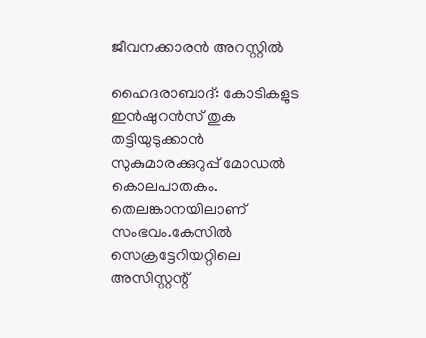ജീവനക്കാരന്‍ അറസ്റ്റില്‍

ഹൈദരാബാദ്: കോടികളുട ഇന്‍ഷുറന്‍സ് തുക തട്ടിയുടുക്കാന്‍ സുകുമാരക്കുറുപ്പ് മോഡല്‍ കൊലപാതകം. തെലങ്കാനയിലാണ് സംഭവം.കേസില്‍ സെക്രട്ടേറിയറ്റിലെ അസിസ്റ്റന്റ്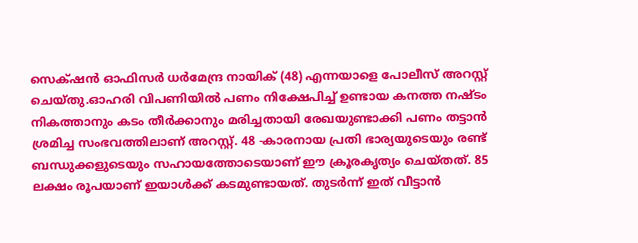സെക്‌ഷന്‍ ഓഫിസര്‍ ധര്‍മേന്ദ്ര നായിക് (48) എന്നയാളെ പോലീസ് അറസ്റ്റ് ചെയ്തു.ഓഹരി വിപണിയില്‍ പണം നിക്ഷേപിച്ച്‌ ഉണ്ടായ കനത്ത നഷ്‌ടം നികത്താനും കടം തീര്‍ക്കാനും മരിച്ചതായി രേഖയുണ്ടാക്കി പണം തട്ടാന്‍ ശ്രമിച്ച സംഭവത്തിലാണ് അറസ്റ്റ്. 48 -കാരനായ പ്രതി ഭാര്യയുടെയും രണ്ട് ബന്ധുക്കളുടെയും സഹായത്തോടെയാണ് ഈ ക്രൂരകൃത്യം ചെയ്‌തത്. 85 ലക്ഷം രൂപയാണ് ഇയാള്‍ക്ക് കടമുണ്ടായത്. തുടര്‍ന്ന് ഇത് വീട്ടാന്‍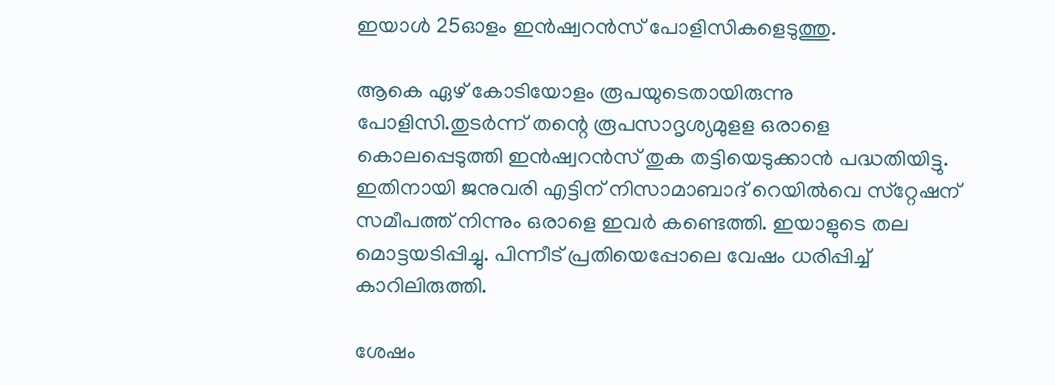ഇയാള്‍ 25ഓളം ഇന്‍ഷ്വറന്‍സ് പോളിസികളെടുത്തു.

ആകെ ഏഴ് കോടിയോളം രൂപയുടെതായിരുന്നു പോളിസി.തുടര്‍ന്ന് തന്റെ രൂപസാദൃശ്യമുളള ഒരാളെ കൊലപ്പെടുത്തി ഇന്‍ഷ്വറന്‍സ് തുക തട്ടിയെടുക്കാന്‍ പദ്ധതിയിട്ടു. ഇതിനായി ജനുവരി എട്ടിന് നിസാമാബാദ് റെയില്‍വെ സ്‌റ്റേഷന് സമീപത്ത് നിന്നും ഒരാളെ ഇവര്‍ കണ്ടെത്തി. ഇയാളുടെ തല മൊട്ടയടിപ്പിച്ചു. പിന്നീട് പ്രതിയെപ്പോലെ വേഷം ധരിപ്പിച്ച്‌ കാറിലിരുത്തി.

ശേഷം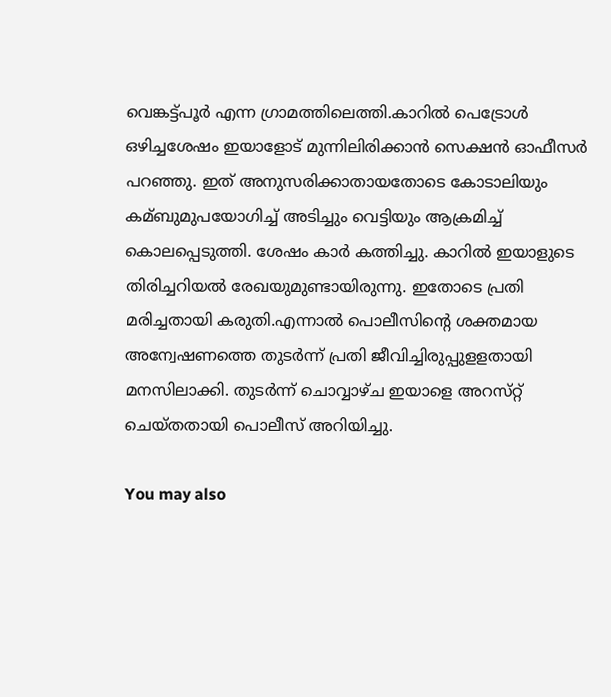വെങ്കട്ട്പൂര്‍ എന്ന ഗ്രാമത്തിലെത്തി.കാറില്‍ പെട്രോള്‍ ഒഴിച്ചശേഷം ഇയാളോട് മുന്നിലിരിക്കാന്‍ സെക്ഷന്‍ ഓഫീസര്‍ പറഞ്ഞു. ഇത് അനുസരിക്കാതായതോടെ കോടാലിയും കമ്ബുമുപയോഗിച്ച്‌ അടിച്ചും വെട്ടിയും ആക്രമിച്ച്‌ കൊലപ്പെടുത്തി. ശേഷം കാര്‍ കത്തിച്ചു. കാറില്‍ ഇയാളുടെ തിരിച്ചറിയല്‍ രേഖയുമുണ്ടായിരുന്നു. ഇതോടെ പ്രതി മരിച്ചതായി കരുതി.എന്നാല്‍ പൊലീസിന്റെ ശക്തമായ അന്വേഷണത്തെ തുടര്‍ന്ന് പ്രതി ജീവിച്ചിരുപ്പുളളതായി മനസിലാക്കി. തുടര്‍ന്ന് ചൊവ്വാഴ്‌ച ഇയാളെ അറസ്‌റ്റ് ചെയ്‌തതായി പൊലീസ് അറിയിച്ചു.

You may also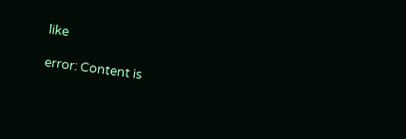like

error: Content is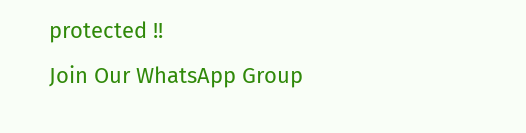protected !!
Join Our WhatsApp Group